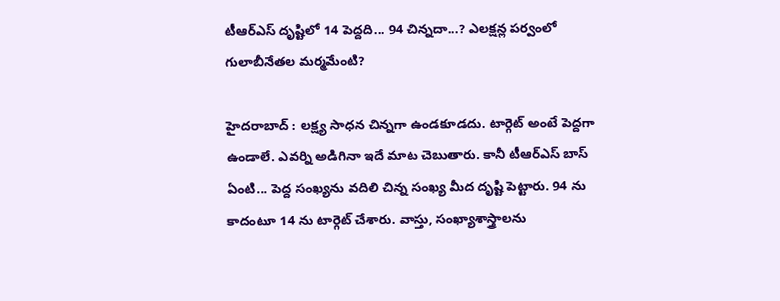టీఆర్ఎస్ దృష్టిలో 14 పెద్దది... 94 చిన్నదా...? ఎలక్షన్ల పర్వంలో గులాబీనేతల మర్మమేంటి?

హైదరాబాద్ : లక్ష్య సాధన చిన్నగా ఉండకూడదు. టార్గెట్ అంటే పెద్దగా ఉండాలే. ఎవర్ని అడిగినా ఇదే మాట చెబుతారు. కానీ టీఆర్ఎస్ బాస్ ఏంటి... పెద్ద సంఖ్యను వదిలి చిన్న సంఖ్య మీద దృష్టి పెట్టారు. 94 ను కాదంటూ 14 ను టార్గెట్ చేశారు. వాస్తు, సంఖ్యాశాస్త్రాలను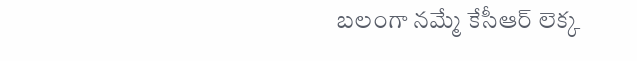బలంగా నమ్మే కేసీఆర్ లెక్క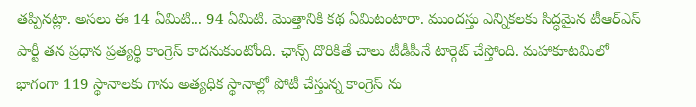తప్పినట్లా. అసలు ఈ 14 ఏమిటి... 94 ఏమిటి. మొత్తానికి కథ ఏమిటంటారా. ముందస్తు ఎన్నికలకు సిద్ధమైన టీఆర్ఎస్ పార్టీ తన ప్రధాన ప్రత్యర్థి కాంగ్రెస్ కాదనుకుంటోంది. ఛాన్స్ దొరికితే చాలు టీడీపీనే టార్గెట్ చేస్తోంది. మహాకూటమిలో భాగంగా 119 స్థానాలకు గాను అత్యధిక స్థానాల్లో పోటీ చేస్తున్న కాంగ్రెస్ ను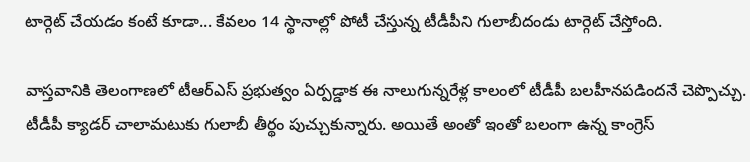టార్గెట్ చేయడం కంటే కూడా... కేవలం 14 స్థానాల్లో పోటీ చేస్తున్న టీడీపీని గులాబీదండు టార్గెట్ చేస్తోంది.

వాస్తవానికి తెలంగాణలో టీఆర్ఎస్ ప్రభుత్వం ఏర్పడ్డాక ఈ నాలుగున్నరేళ్ల కాలంలో టీడీపీ బలహీనపడిందనే చెప్పొచ్చు. టీడీపీ క్యాడర్ చాలామటుకు గులాబీ తీర్థం పుచ్చుకున్నారు. అయితే అంతో ఇంతో బలంగా ఉన్న కాంగ్రెస్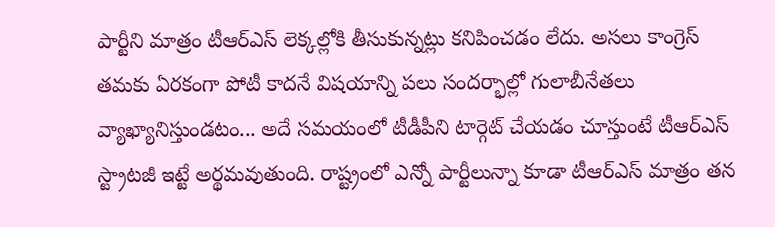పార్టీని మాత్రం టీఆర్ఎస్ లెక్కల్లోకి తీసుకున్నట్లు కనిపించడం లేదు. అసలు కాంగ్రెస్ తమకు ఏరకంగా పోటీ కాదనే విషయాన్ని పలు సందర్భాల్లో గులాబీనేతలు వ్యాఖ్యానిస్తుండటం... అదే సమయంలో టీడీపీని టార్గెట్ చేయడం చూస్తుంటే టీఆర్ఎస్ స్ట్రాటజీ ఇట్టే అర్థమవుతుంది. రాష్ట్రంలో ఎన్నో పార్టీలున్నా కూడా టీఆర్ఎస్ మాత్రం తన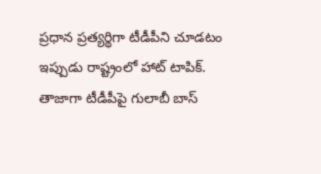ప్రధాన ప్రత్యర్థిగా టీడీపీని చూడటం ఇప్పుడు రాష్ట్రంలో హాట్ టాపిక్. తాజాగా టీడీపీపై గులాబీ బాస్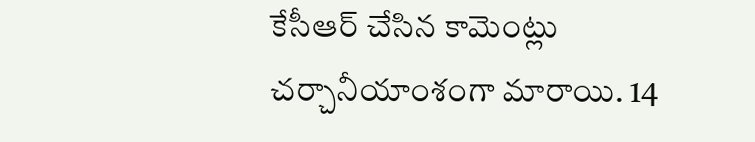కేసీఆర్ చేసిన కామెంట్లు చర్చానీయాంశంగా మారాయి. 14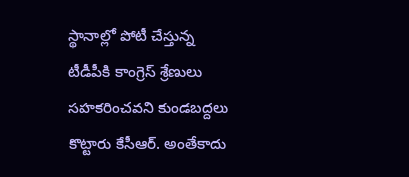స్థానాల్లో పోటీ చేస్తున్న టీడీపీకి కాంగ్రెస్ శ్రేణులు సహకరించవని కుండబద్దలు కొట్టారు కేసీఆర్. అంతేకాదు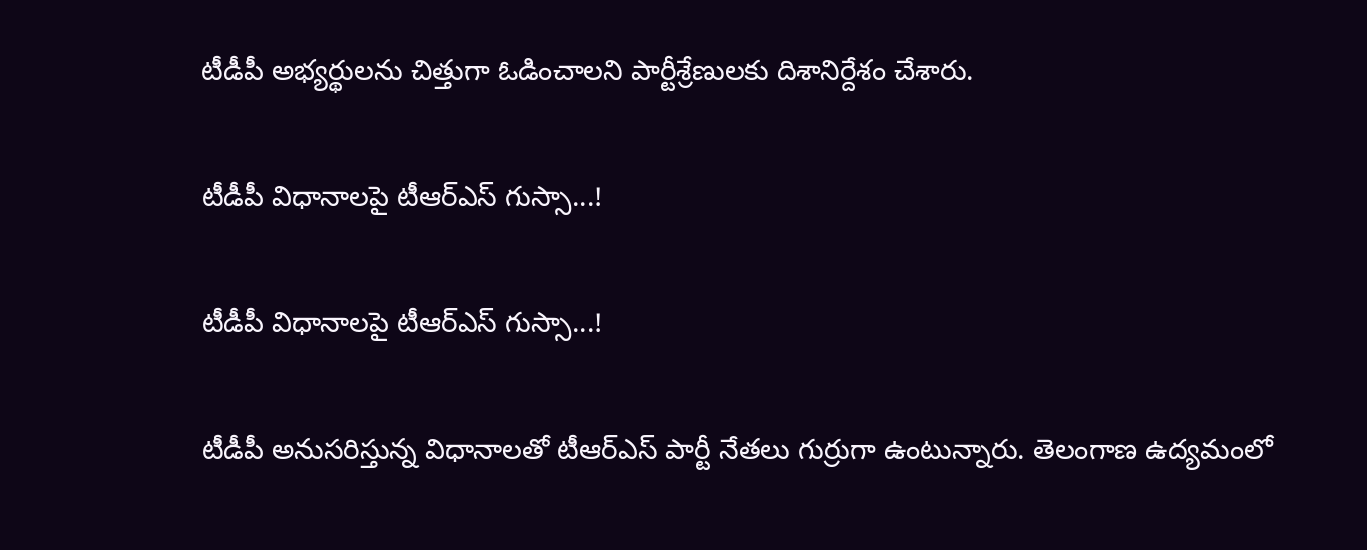టీడీపీ అభ్యర్థులను చిత్తుగా ఓడించాలని పార్టీశ్రేణులకు దిశానిర్దేశం చేశారు.

టీడీపీ విధానాలపై టీఆర్ఎస్ గుస్సా...!

టీడీపీ విధానాలపై టీఆర్ఎస్ గుస్సా...!

టీడీపీ అనుసరిస్తున్న విధానాలతో టీఆర్ఎస్ పార్టీ నేతలు గుర్రుగా ఉంటున్నారు. తెలంగాణ ఉద్యమంలో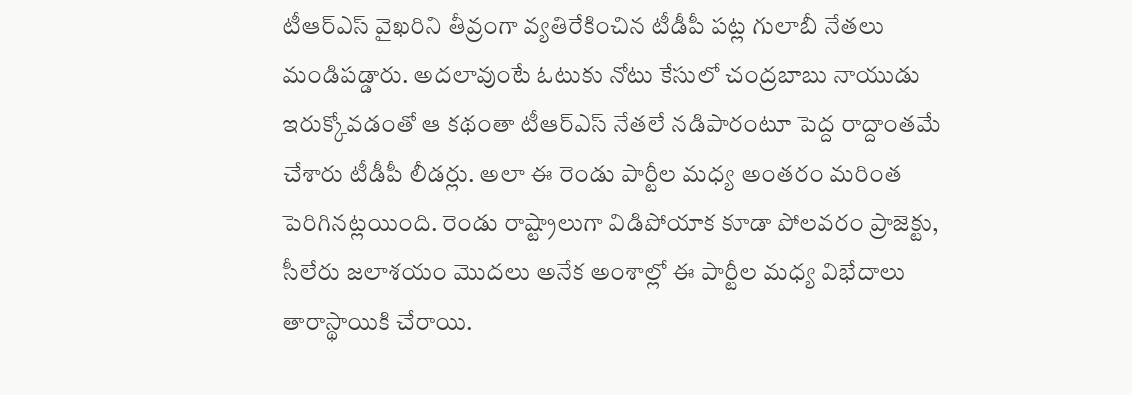టీఆర్ఎస్ వైఖరిని తీవ్రంగా వ్యతిరేకించిన టీడీపీ పట్ల గులాబీ నేతలు మండిపడ్డారు. అదలావుంటే ఓటుకు నోటు కేసులో చంద్రబాబు నాయుడు ఇరుక్కోవడంతో ఆ కథంతా టీఆర్ఎస్ నేతలే నడిపారంటూ పెద్ద రాద్దాంతమే చేశారు టీడీపీ లీడర్లు. అలా ఈ రెండు పార్టీల మధ్య అంతరం మరింత పెరిగినట్లయింది. రెండు రాష్ట్రాలుగా విడిపోయాక కూడా పోలవరం ప్రాజెక్టు, సీలేరు జలాశయం మొదలు అనేక అంశాల్లో ఈ పార్టీల మధ్య విభేదాలు తారాస్థాయికి చేరాయి.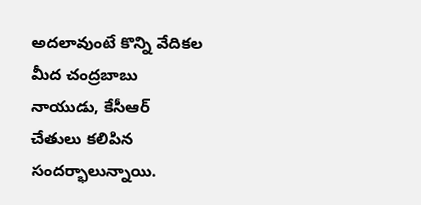అదలావుంటే కొన్ని వేదికల మీద చంద్రబాబు నాయుడు, కేసీఆర్ చేతులు కలిపిన సందర్భాలున్నాయి.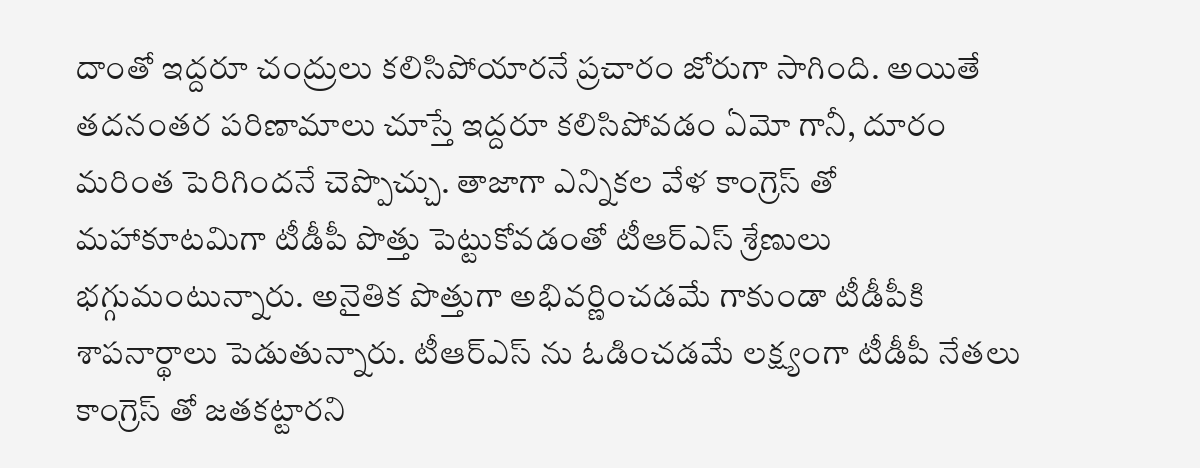దాంతో ఇద్దరూ చంద్రులు కలిసిపోయారనే ప్రచారం జోరుగా సాగింది. అయితే తదనంతర పరిణామాలు చూస్తే ఇద్దరూ కలిసిపోవడం ఏమో గానీ, దూరం మరింత పెరిగిందనే చెప్పొచ్చు. తాజాగా ఎన్నికల వేళ కాంగ్రెస్ తో మహాకూటమిగా టీడీపీ పొత్తు పెట్టుకోవడంతో టీఆర్ఎస్ శ్రేణులు భగ్గుమంటున్నారు. అనైతిక పొత్తుగా అభివర్ణించడమే గాకుండా టీడీపీకి శాపనార్థాలు పెడుతున్నారు. టీఆర్ఎస్ ను ఓడించడమే లక్ష్యంగా టీడీపీ నేతలు కాంగ్రెస్ తో జతకట్టారని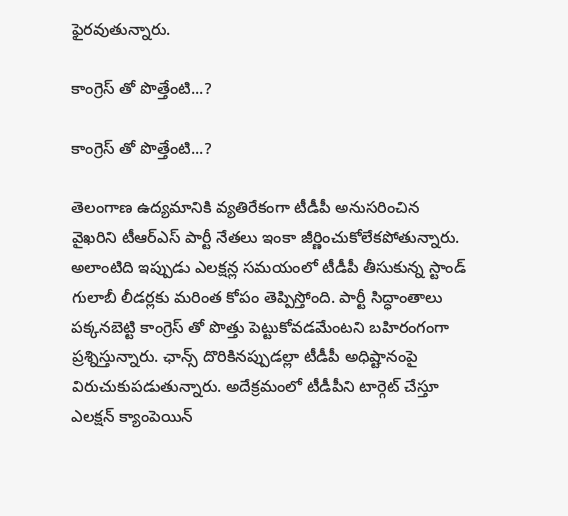ఫైరవుతున్నారు.

కాంగ్రెస్ తో పొత్తేంటి...?

కాంగ్రెస్ తో పొత్తేంటి...?

తెలంగాణ ఉద్యమానికి వ్యతిరేకంగా టీడీపీ అనుసరించిన వైఖరిని టీఆర్ఎస్ పార్టీ నేతలు ఇంకా జీర్ణించుకోలేకపోతున్నారు. అలాంటిది ఇప్పుడు ఎలక్షన్ల సమయంలో టీడీపీ తీసుకున్న స్టాండ్ గులాబీ లీడర్లకు మరింత కోపం తెప్పిస్తోంది. పార్టీ సిద్ధాంతాలు పక్కనబెట్టి కాంగ్రెస్ తో పొత్తు పెట్టుకోవడమేంటని బహిరంగంగా ప్రశ్నిస్తున్నారు. ఛాన్స్ దొరికినప్పుడల్లా టీడీపీ అధిష్టానంపై విరుచుకుపడుతున్నారు. అదేక్రమంలో టీడీపీని టార్గెట్ చేస్తూ ఎలక్షన్ క్యాంపెయిన్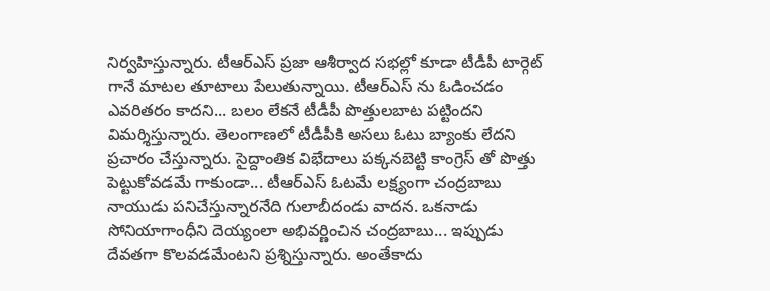నిర్వహిస్తున్నారు. టీఆర్ఎస్ ప్రజా ఆశీర్వాద సభల్లో కూడా టీడీపీ టార్గెట్ గానే మాటల తూటాలు పేలుతున్నాయి. టీఆర్ఎస్ ను ఓడించడం ఎవరితరం కాదని... బలం లేకనే టీడీపీ పొత్తులబాట పట్టిందని విమర్శిస్తున్నారు. తెలంగాణలో టీడీపీకి అసలు ఓటు బ్యాంకు లేదని ప్రచారం చేస్తున్నారు. సైద్దాంతిక విభేదాలు పక్కనబెట్టి కాంగ్రెస్ తో పొత్తు పెట్టుకోవడమే గాకుండా... టీఆర్ఎస్ ఓటమే లక్ష్యంగా చంద్రబాబు నాయుడు పనిచేస్తున్నారనేది గులాబీదండు వాదన. ఒకనాడు సోనియాగాంధీని దెయ్యంలా అభివర్ణించిన చంద్రబాబు... ఇప్పుడు దేవతగా కొలవడమేంటని ప్రశ్నిస్తున్నారు. అంతేకాదు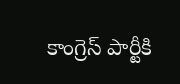కాంగ్రెస్ పార్టీకి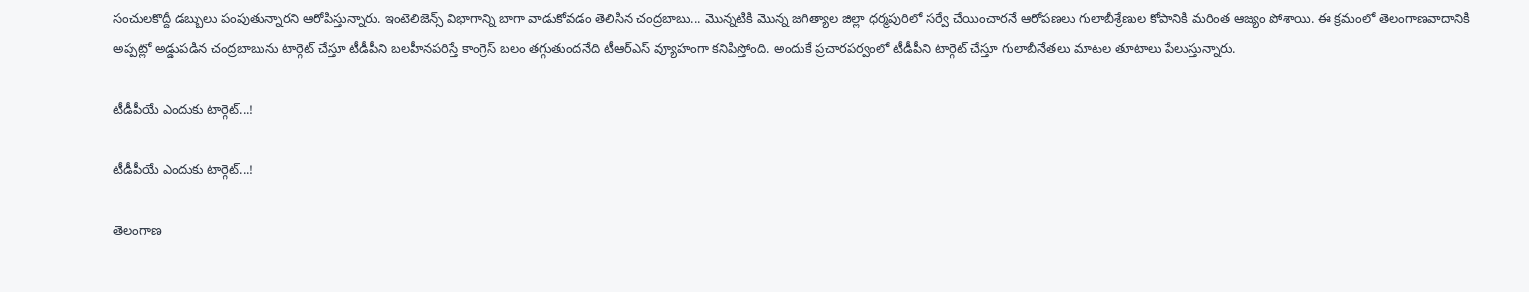సంచులకొద్దీ డబ్బులు పంపుతున్నారని ఆరోపిస్తున్నారు. ఇంటెలిజెన్స్ విభాగాన్ని బాగా వాడుకోవడం తెలిసిన చంద్రబాబు... మొన్నటికి మొన్న జగిత్యాల జిల్లా ధర్మపురిలో సర్వే చేయించారనే ఆరోపణలు గులాబీశ్రేణుల కోపానికి మరింత ఆజ్యం పోశాయి. ఈ క్రమంలో తెలంగాణవాదానికి అప్పట్లో అడ్డుపడిన చంద్రబాబును టార్గెట్ చేస్తూ టీడీపీని బలహీనపరిస్తే కాంగ్రెస్ బలం తగ్గుతుందనేది టీఆర్ఎస్ వ్యూహంగా కనిపిస్తోంది. అందుకే ప్రచారపర్వంలో టీడీపీని టార్గెట్ చేస్తూ గులాబీనేతలు మాటల తూటాలు పేలుస్తున్నారు.

టీడీపీయే ఎందుకు టార్గెట్...!

టీడీపీయే ఎందుకు టార్గెట్...!

తెలంగాణ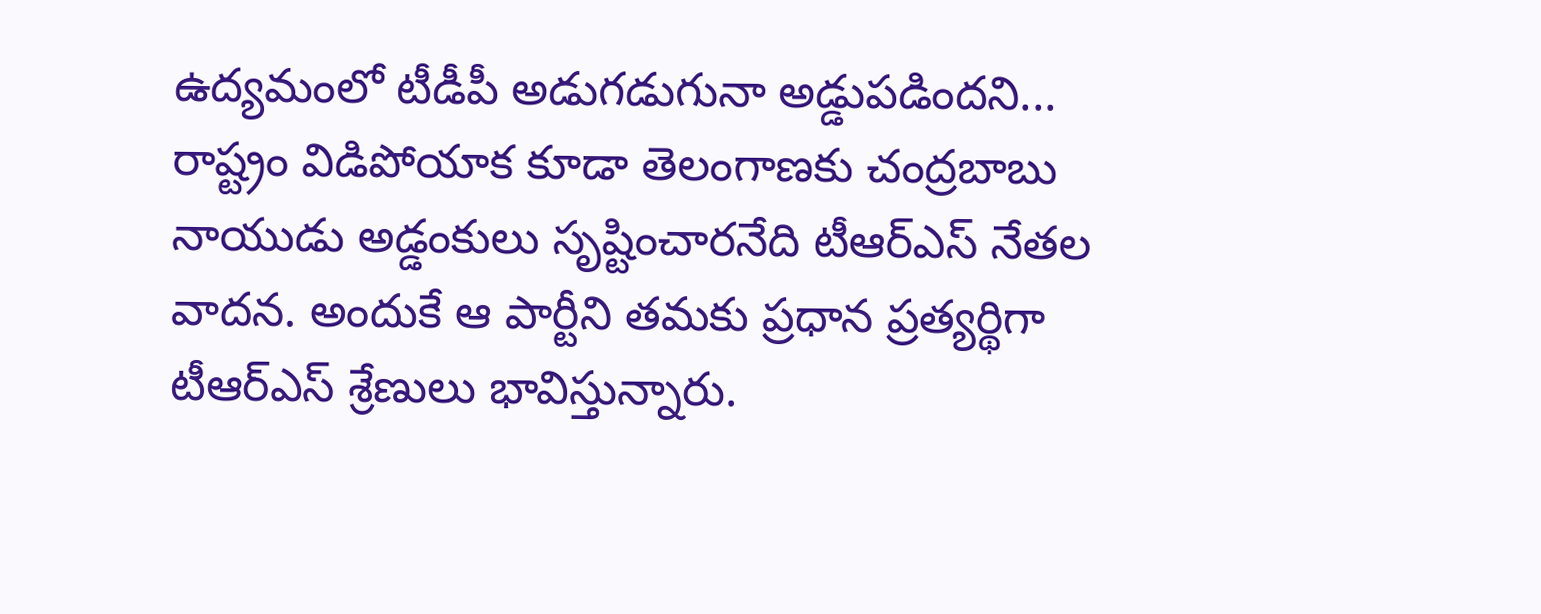ఉద్యమంలో టీడీపీ అడుగడుగునా అడ్డుపడిందని... రాష్ట్రం విడిపోయాక కూడా తెలంగాణకు చంద్రబాబు నాయుడు అడ్డంకులు సృష్టించారనేది టీఆర్ఎస్ నేతల వాదన. అందుకే ఆ పార్టీని తమకు ప్రధాన ప్రత్యర్థిగా టీఆర్ఎస్ శ్రేణులు భావిస్తున్నారు.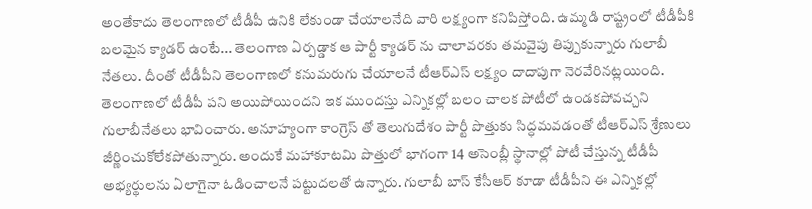అంతేకాదు తెలంగాణలో టీడీపీ ఉనికి లేకుండా చేయాలనేది వారి లక్ష్యంగా కనిపిస్తోంది. ఉమ్మడి రాష్ట్రంలో టీడీపీకి బలమైన క్యాడర్ ఉంటే... తెలంగాణ ఏర్పడ్డాక ఆ పార్టీ క్యాడర్ ను చాలావరకు తమవైపు తిప్పుకున్నారు గులాబీ నేతలు. దీంతో టీడీపీని తెలంగాణలో కనుమరుగు చేయాలనే టీఆర్ఎస్ లక్ష్యం దాదాపుగా నెరవేరినట్లయింది. తెలంగాణలో టీడీపీ పని అయిపోయిందని ఇక ముందస్తు ఎన్నికల్లో బలం చాలక పోటీలో ఉండకపోవచ్చని గులాబీనేతలు భావించారు. అనూహ్యంగా కాంగ్రెస్ తో తెలుగుదేశం పార్టీ పొత్తుకు సిద్ధమవడంతో టీఆర్ఎస్ శ్రేణులు జీర్ణించుకోలేకపోతున్నారు. అందుకే మహాకూటమి పొత్తులో భాగంగా 14 అసెంబ్లీ స్థానాల్లో పోటీ చేస్తున్న టీడీపీ అభ్యర్థులను ఏలాగైనా ఓడించాలనే పట్టుదలతో ఉన్నారు. గులాబీ బాస్ కేసీఆర్ కూడా టీడీపీని ఈ ఎన్నికల్లో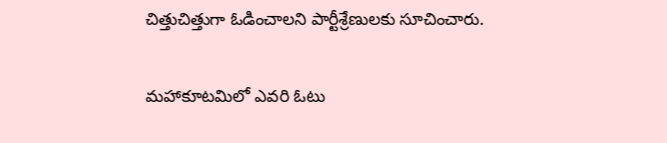చిత్తుచిత్తుగా ఓడించాలని పార్టీశ్రేణులకు సూచించారు.

మహాకూటమిలో ఎవరి ఓటు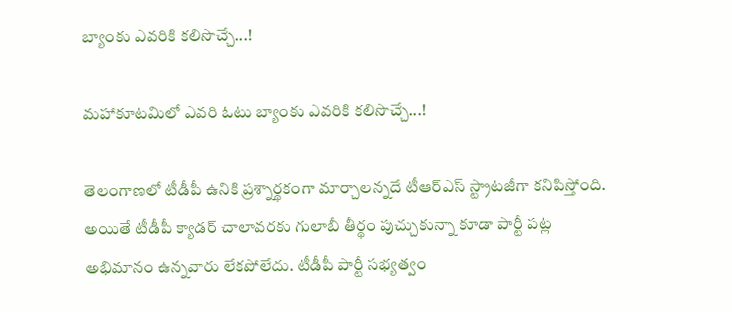బ్యాంకు ఎవరికి కలిసొచ్చే...!

మహాకూటమిలో ఎవరి ఓటు బ్యాంకు ఎవరికి కలిసొచ్చే...!

తెలంగాణలో టీడీపీ ఉనికి ప్రశ్నార్థకంగా మార్చాలన్నదే టీఆర్ఎస్ స్ట్రాటజీగా కనిపిస్తోంది. అయితే టీడీపీ క్యాడర్ చాలావరకు గులాబీ తీర్థం పుచ్చుకున్నా కూడా పార్టీ పట్ల అభిమానం ఉన్నవారు లేకపోలేదు. టీడీపీ పార్టీ సభ్యత్వం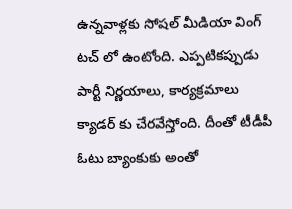ఉన్నవాళ్లకు సోషల్ మీడియా వింగ్ టచ్ లో ఉంటోంది. ఎప్పటికప్పుడు పార్టీ నిర్ణయాలు, కార్యక్రమాలు క్యాడర్ కు చేరవేస్తోంది. దీంతో టీడీపీ ఓటు బ్యాంకుకు అంతో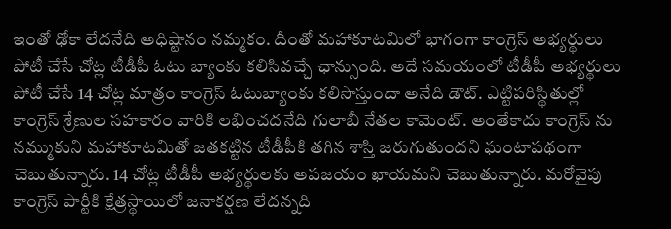ఇంతో ఢోకా లేదనేది అధిష్టానం నమ్మకం. దీంతో మహాకూటమిలో భాగంగా కాంగ్రెస్ అభ్యర్థులు పోటీ చేసే చోట్ల టీడీపీ ఓటు బ్యాంకు కలిసివచ్చే ఛాన్సుంది. అదే సమయంలో టీడీపీ అభ్యర్థులు పోటీ చేసే 14 చోట్ల మాత్రం కాంగ్రెస్ ఓటుబ్యాంకు కలిసొస్తుందా అనేది డౌట్. ఎట్టిపరిస్థితుల్లో కాంగ్రెస్ శ్రేణుల సహకారం వారికి లభించదనేది గులాబీ నేతల కామెంట్. అంతేకాదు కాంగ్రెస్ ను నమ్ముకుని మహాకూటమితో జతకట్టిన టీడీపీకి తగిన శాస్తి జరుగుతుందని ఘంటాపథంగా చెబుతున్నారు. 14 చోట్ల టీడీపీ అభ్యర్థులకు అపజయం ఖాయమని చెబుతున్నారు. మరోవైపు కాంగ్రెస్ పార్టీకి క్షేత్రస్థాయిలో జనాకర్షణ లేదన్నది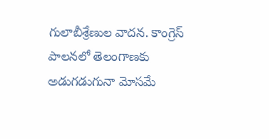గులాబీశ్రేణుల వాదన. కాంగ్రెస్ పాలనలో తెలంగాణకు అడుగడుగునా మోసమే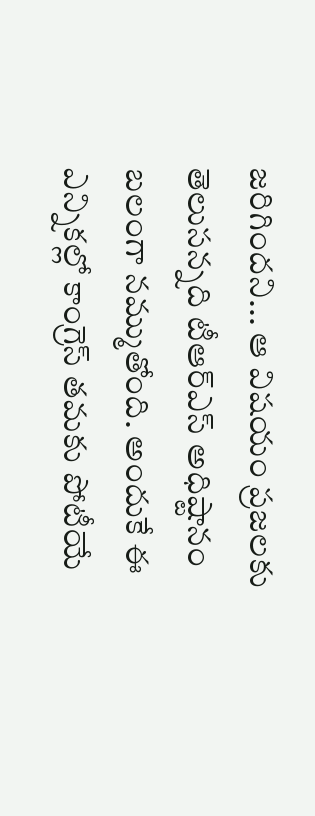జరిగిందని... ఆ విషయం ప్రజలకు తెలుసన్నది టీఆర్ఎస్ అధిష్టానం బలంగా నమ్ముతోంది. అందుకే ఈ ఎన్నికల్లో కాంగ్రెస్ తమకు పోటీయే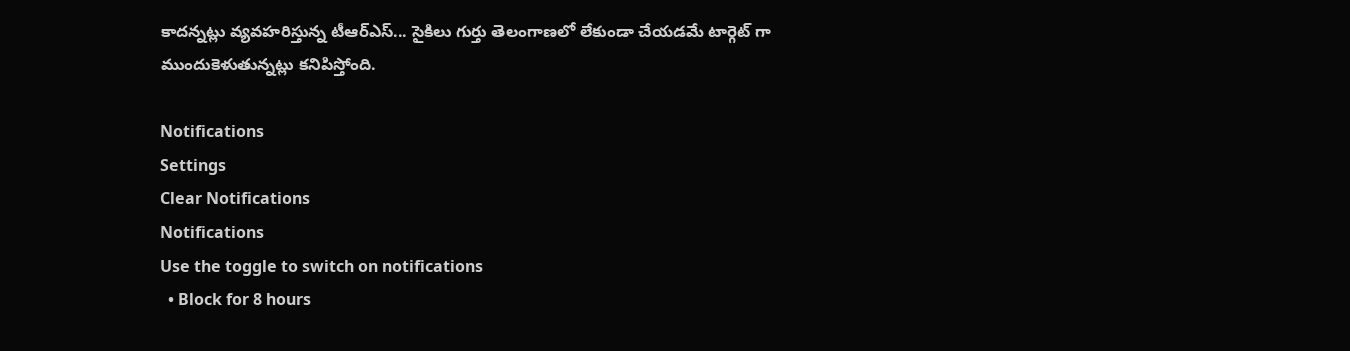కాదన్నట్లు వ్యవహరిస్తున్న టీఆర్ఎస్... సైకిలు గుర్తు తెలంగాణలో లేకుండా చేయడమే టార్గెట్ గా ముందుకెళుతున్నట్లు కనిపిస్తోంది.

Notifications
Settings
Clear Notifications
Notifications
Use the toggle to switch on notifications
  • Block for 8 hours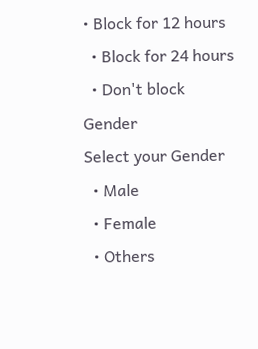• Block for 12 hours
  • Block for 24 hours
  • Don't block
Gender
Select your Gender
  • Male
  • Female
  • Others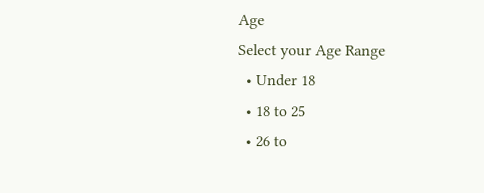Age
Select your Age Range
  • Under 18
  • 18 to 25
  • 26 to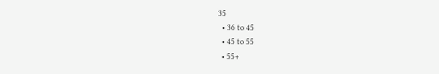35
  • 36 to 45
  • 45 to 55
  • 55+